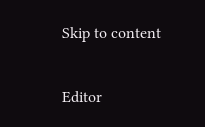Skip to content

Editor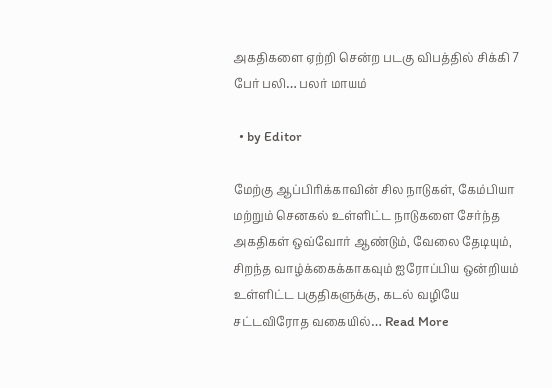அகதிகளை ஏற்றி சென்ற படகு விபத்தில் சிக்கி 7 பேர் பலி… பலர் மாயம்

  • by Editor

மேற்கு ஆப்பிரிக்காவின் சில நாடுகள், கேம்பியா மற்றும் செனகல் உள்ளிட்ட நாடுகளை சேர்ந்த அகதிகள் ஒவ்வோர் ஆண்டும், வேலை தேடியும், சிறந்த வாழ்க்கைக்காகவும் ஐரோப்பிய ஒன்றியம் உள்ளிட்ட பகுதிகளுக்கு, கடல் வழியே சட்டவிரோத வகையில்… Read More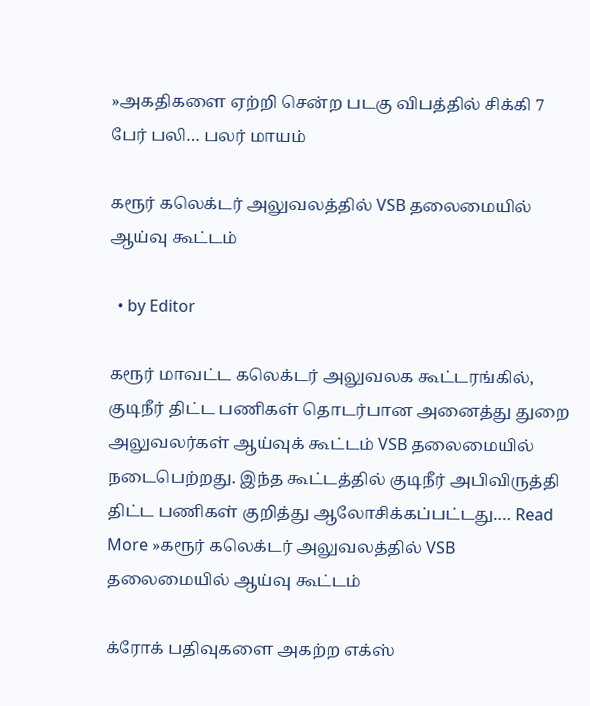»அகதிகளை ஏற்றி சென்ற படகு விபத்தில் சிக்கி 7 பேர் பலி… பலர் மாயம்

கரூர் கலெக்டர் அலுவலத்தில் VSB தலைமையில் ஆய்வு கூட்டம்

  • by Editor

கரூர் மாவட்ட கலெக்டர் அலுவலக கூட்டரங்கில், குடிநீர் திட்ட பணிகள் தொடர்பான அனைத்து துறை அலுவலர்கள் ஆய்வுக் கூட்டம் VSB தலைமையில் நடைபெற்றது. இந்த கூட்டத்தில் குடிநீர் அபிவிருத்தி திட்ட பணிகள் குறித்து ஆலோசிக்கப்பட்டது.… Read More »கரூர் கலெக்டர் அலுவலத்தில் VSB தலைமையில் ஆய்வு கூட்டம்

க்ரோக் பதிவுகளை அகற்ற எக்ஸ்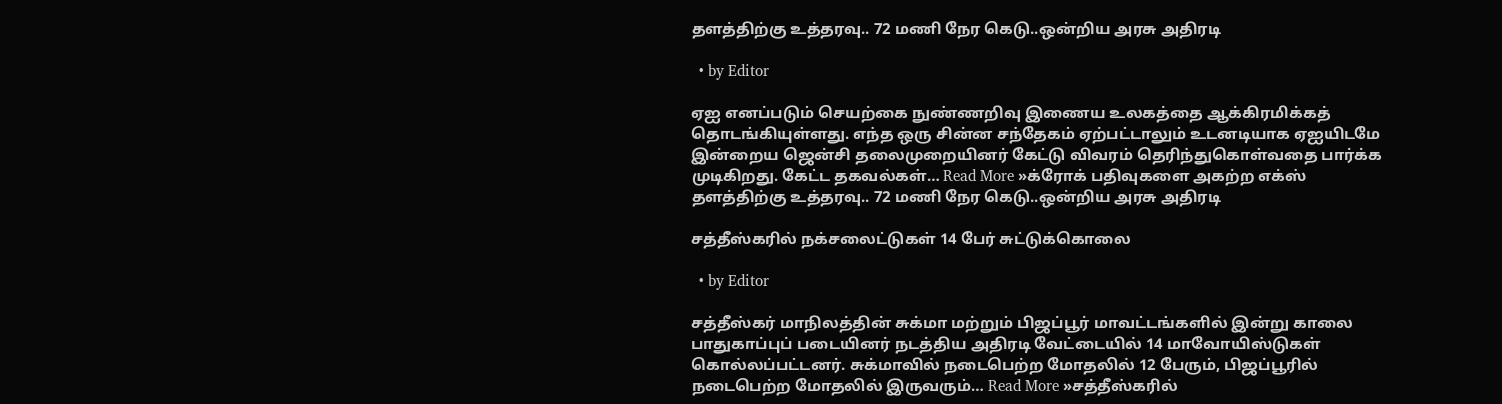தளத்திற்கு உத்தரவு.. 72 மணி நேர கெடு..ஒன்றிய அரசு அதிரடி

  • by Editor

ஏஐ எனப்படும் செயற்கை நுண்ணறிவு இணைய உலகத்தை ஆக்கிரமிக்கத் தொடங்கியுள்ளது. எந்த ஒரு சின்ன சந்தேகம் ஏற்பட்டாலும் உடனடியாக ஏஐயிடமே இன்றைய ஜென்சி தலைமுறையினர் கேட்டு விவரம் தெரிந்துகொள்வதை பார்க்க முடிகிறது. கேட்ட தகவல்கள்… Read More »க்ரோக் பதிவுகளை அகற்ற எக்ஸ் தளத்திற்கு உத்தரவு.. 72 மணி நேர கெடு..ஒன்றிய அரசு அதிரடி

சத்தீஸ்கரில் நக்சலைட்டுகள் 14 பேர் சுட்டுக்கொலை

  • by Editor

சத்தீஸ்கர் மாநிலத்தின் சுக்மா மற்றும் பிஜப்பூர் மாவட்டங்களில் இன்று காலை பாதுகாப்புப் படையினர் நடத்திய அதிரடி வேட்டையில் 14 மாவோயிஸ்டுகள் கொல்லப்பட்டனர். சுக்மாவில் நடைபெற்ற மோதலில் 12 பேரும், பிஜப்பூரில் நடைபெற்ற மோதலில் இருவரும்… Read More »சத்தீஸ்கரில்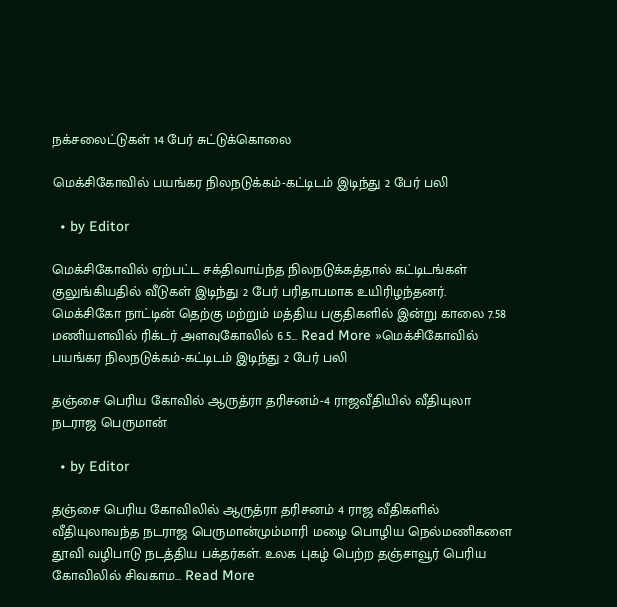நக்சலைட்டுகள் 14 பேர் சுட்டுக்கொலை

மெக்சிகோவில் பயங்கர நிலநடுக்கம்-கட்டிடம் இடிந்து 2 பேர் பலி

  • by Editor

மெக்சிகோவில் ஏற்பட்ட சக்திவாய்ந்த நிலநடுக்கத்தால் கட்டிடங்கள் குலுங்கியதில் வீடுகள் இடிந்து 2 பேர் பரிதாபமாக உயிரிழந்தனர். மெக்சிகோ நாட்டின் தெற்கு மற்றும் மத்திய பகுதிகளில் இன்று காலை 7.58 மணியளவில் ரிக்டர் அளவுகோலில் 6.5… Read More »மெக்சிகோவில் பயங்கர நிலநடுக்கம்-கட்டிடம் இடிந்து 2 பேர் பலி

தஞ்சை பெரிய கோவில் ஆருத்ரா தரிசனம்-4 ராஜவீதியில் வீதியுலா நடராஜ பெருமான்

  • by Editor

தஞ்சை பெரிய கோவிலில் ஆருத்ரா தரிசனம் 4 ராஜ வீதிகளில் வீதியுலாவந்த நடராஜ பெருமான்மும்மாரி மழை பொழிய நெல்மணிகளை தூவி வழிபாடு நடத்திய பக்தர்கள். உலக புகழ் பெற்ற தஞ்சாவூர் பெரிய கோவிலில் சிவகாம… Read More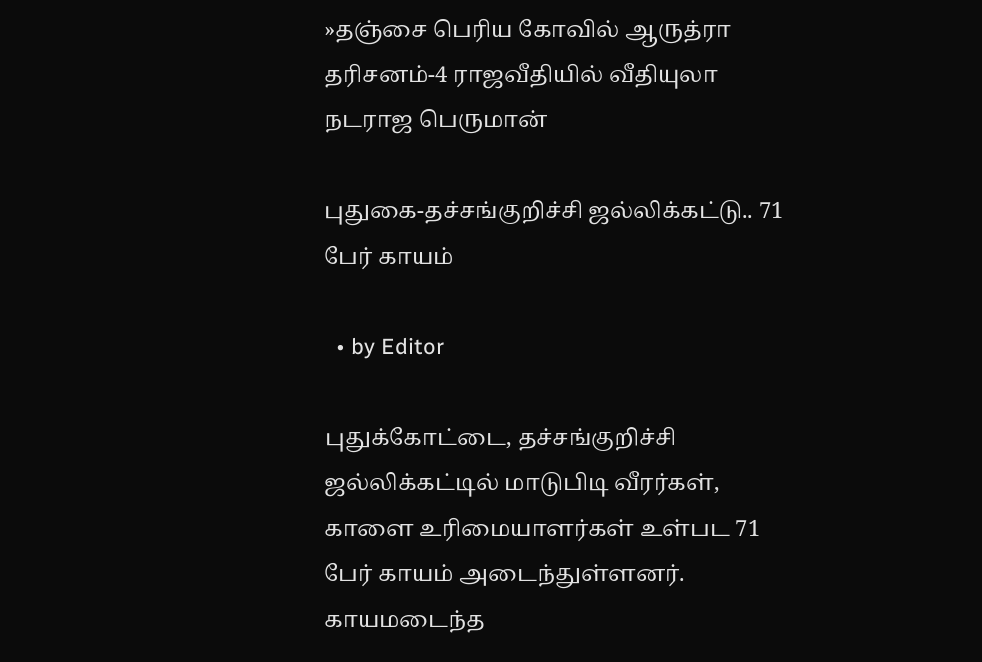»தஞ்சை பெரிய கோவில் ஆருத்ரா தரிசனம்-4 ராஜவீதியில் வீதியுலா நடராஜ பெருமான்

புதுகை-தச்சங்குறிச்சி ஜல்லிக்கட்டு.. 71 பேர் காயம்

  • by Editor

புதுக்கோட்டை, தச்சங்குறிச்சி ஜல்லிக்கட்டில் மாடுபிடி வீரர்கள், காளை உரிமையாளர்கள் உள்பட 71 பேர் காயம் அடைந்துள்ளனர். காயமடைந்த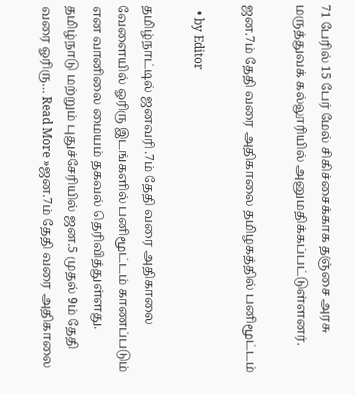71 பேரில் 15 பேர் மேல் சிகிச்சைக்காக தஞ்சை அரசு மருத்துவக் கல்லூரியில் அனுமதிக்கப்பட்டுள்ளனர்.

ஜன.7ம் தேதி வரை அதிகாலை தமிழகத்தில் பனிமூட்டம்

  • by Editor

தமிழ்நாட்டில் ஜனவரி .7ம் தேதி வரை அதிகாலை வேளையில் ஓரிரு இடங்களில் பனிமூட்டம் காணப்படும் என வானிலை மையம் தகவல் தெரிவித்துள்ளது. தமிழ்நாடு மற்றும் புதுச்சேரியில் ஜன.5 முதல் 9ம் தேதி வரை ஓரிரு… Read More »ஜன.7ம் தேதி வரை அதிகாலை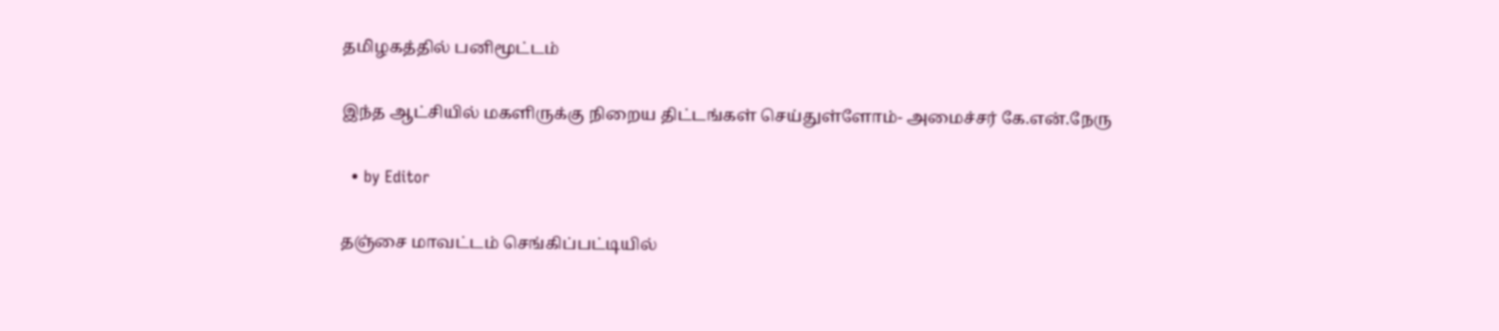தமிழகத்தில் பனிமூட்டம்

இந்த ஆட்சியில் மகளிருக்கு நிறைய திட்டங்கள் செய்துள்ளோம்- அமைச்சர் கே.என்.நேரு

  • by Editor

தஞ்சை மாவட்டம் செங்கிப்பட்டியில்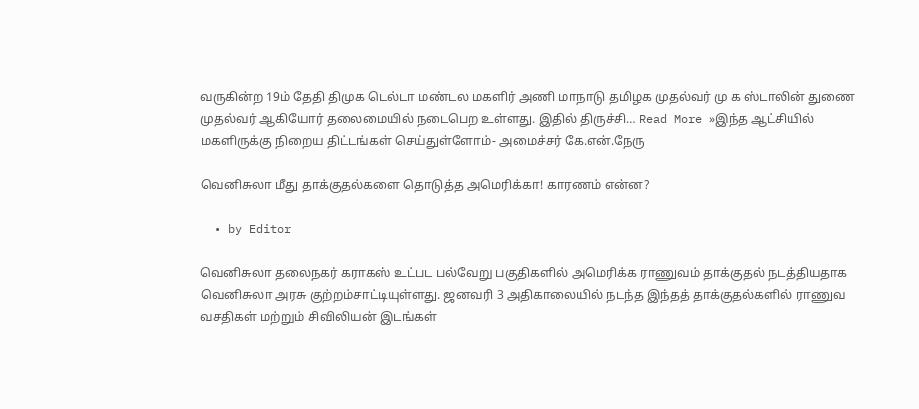வருகின்ற 19ம் தேதி திமுக டெல்டா மண்டல மகளிர் அணி மாநாடு தமிழக முதல்வர் மு க ஸ்டாலின் துணை முதல்வர் ஆகியோர் தலைமையில் நடைபெற உள்ளது. இதில் திருச்சி… Read More »இந்த ஆட்சியில் மகளிருக்கு நிறைய திட்டங்கள் செய்துள்ளோம்- அமைச்சர் கே.என்.நேரு

வெனிசுலா மீது தாக்குதல்களை தொடுத்த அமெரிக்கா! காரணம் என்ன?

  • by Editor

வெனிசுலா தலைநகர் கராகஸ் உட்பட பல்வேறு பகுதிகளில் அமெரிக்க ராணுவம் தாக்குதல் நடத்தியதாக வெனிசுலா அரசு குற்றம்சாட்டியுள்ளது. ஜனவரி 3 அதிகாலையில் நடந்த இந்தத் தாக்குதல்களில் ராணுவ வசதிகள் மற்றும் சிவிலியன் இடங்கள்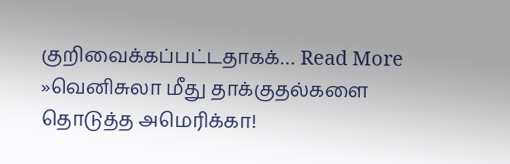குறிவைக்கப்பட்டதாகக்… Read More »வெனிசுலா மீது தாக்குதல்களை தொடுத்த அமெரிக்கா!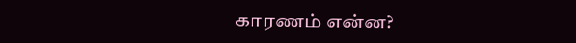காரணம் என்ன?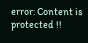error: Content is protected !!